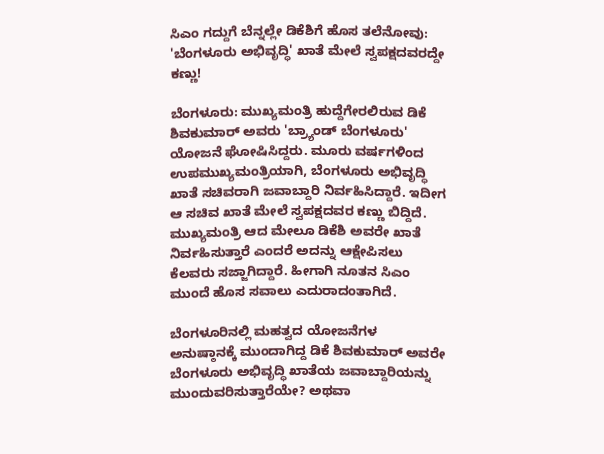ಸಿಎಂ ಗದ್ದುಗೆ ಬೆನ್ನಲ್ಲೇ ಡಿಕೆಶಿಗೆ ಹೊಸ ತಲೆನೋವು: 'ಬೆಂಗಳೂರು ಅಭಿವೃದ್ಧಿ' ಖಾತೆ ಮೇಲೆ ಸ್ವಪಕ್ಷದವರದ್ದೇ ಕಣ್ಣು!

ಬೆಂಗಳೂರು: ಮುಖ್ಯಮಂತ್ರಿ ಹುದ್ದೆಗೇರಲಿರುವ ಡಿಕೆ ಶಿವಕುಮಾರ್ ಅವರು 'ಬ್ರ್ಯಾಂಡ್ ಬೆಂಗಳೂರು' ಯೋಜನೆ ಘೋಷಿಸಿದ್ದರು. ಮೂರು ವರ್ಷಗಳಿಂದ ಉಪಮುಖ್ಯಮಂತ್ರಿಯಾಗಿ, ಬೆಂಗಳೂರು ಅಭಿವೃದ್ಧಿ ಖಾತೆ ಸಚಿವರಾಗಿ ಜವಾಬ್ದಾರಿ ನಿರ್ವಹಿಸಿದ್ದಾರೆ. ಇದೀಗ ಆ ಸಚಿವ ಖಾತೆ ಮೇಲೆ ಸ್ವಪಕ್ಷದವರ ಕಣ್ಣು ಬಿದ್ದಿದೆ. ಮುಖ್ಯಮಂತ್ರಿ ಆದ ಮೇಲೂ ಡಿಕೆಶಿ ಅವರೇ ಖಾತೆ ನಿರ್ವಹಿಸುತ್ತಾರೆ ಎಂದರೆ ಅದನ್ನು ಆಕ್ಷೇಪಿಸಲು ಕೆಲವರು ಸಜ್ಜಾಗಿದ್ದಾರೆ. ಹೀಗಾಗಿ ನೂತನ ಸಿಎಂ ಮುಂದೆ ಹೊಸ ಸವಾಲು ಎದುರಾದಂತಾಗಿದೆ.

ಬೆಂಗಳೂರಿನಲ್ಲಿ ಮಹತ್ವದ ಯೋಜನೆಗಳ ಅನುಷ್ಠಾನಕ್ಕೆ ಮುಂದಾಗಿದ್ದ ಡಿಕೆ ಶಿವಕುಮಾರ್ ಅವರೇ ಬೆಂಗಳೂರು ಅಭಿವೃದ್ಧಿ ಖಾತೆಯ ಜವಾಬ್ದಾರಿಯನ್ನು ಮುಂದುವರಿಸುತ್ತಾರೆಯೇ? ಅಥವಾ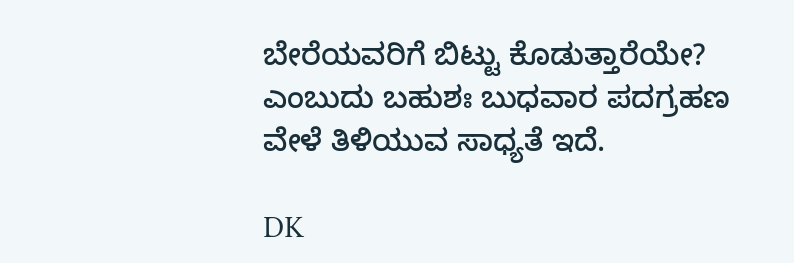ಬೇರೆಯವರಿಗೆ ಬಿಟ್ಟು ಕೊಡುತ್ತಾರೆಯೇ? ಎಂಬುದು ಬಹುಶಃ ಬುಧವಾರ ಪದಗ್ರಹಣ ವೇಳೆ ತಿಳಿಯುವ ಸಾಧ್ಯತೆ ಇದೆ.

DK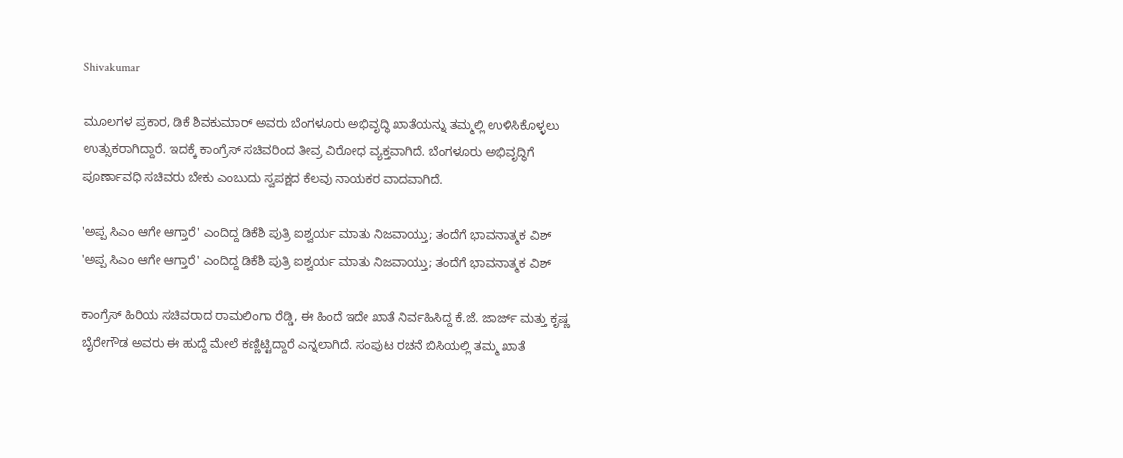Shivakumar

ಮೂಲಗಳ ಪ್ರಕಾರ, ಡಿಕೆ ಶಿವಕುಮಾರ್ ಅವರು ಬೆಂಗಳೂರು ಅಭಿವೃದ್ಧಿ ಖಾತೆಯನ್ನು ತಮ್ಮಲ್ಲಿ ಉಳಿಸಿಕೊಳ್ಳಲು ಉತ್ಸುಕರಾಗಿದ್ದಾರೆ. ಇದಕ್ಕೆ ಕಾಂಗ್ರೆಸ್ ಸಚಿವರಿಂದ ತೀವ್ರ ವಿರೋಧ ವ್ಯಕ್ತವಾಗಿದೆ. ಬೆಂಗಳೂರು ಅಭಿವೃದ್ಧಿಗೆ ಪೂರ್ಣಾವಧಿ ಸಚಿವರು ಬೇಕು ಎಂಬುದು ಸ್ವಪಕ್ಷದ ಕೆಲವು ನಾಯಕರ ವಾದವಾಗಿದೆ.

'ಅಪ್ಪ ಸಿಎಂ ಆಗೇ ಆಗ್ತಾರೆ' ಎಂದಿದ್ದ ಡಿಕೆಶಿ ಪುತ್ರಿ ಐಶ್ವರ್ಯ ಮಾತು ನಿಜವಾಯ್ತು; ತಂದೆಗೆ ಭಾವನಾತ್ಮಕ ವಿಶ್
'ಅಪ್ಪ ಸಿಎಂ ಆಗೇ ಆಗ್ತಾರೆ' ಎಂದಿದ್ದ ಡಿಕೆಶಿ ಪುತ್ರಿ ಐಶ್ವರ್ಯ ಮಾತು ನಿಜವಾಯ್ತು; ತಂದೆಗೆ ಭಾವನಾತ್ಮಕ ವಿಶ್

ಕಾಂಗ್ರೆಸ್ ಹಿರಿಯ ಸಚಿವರಾದ ರಾಮಲಿಂಗಾ ರೆಡ್ಡಿ, ಈ ಹಿಂದೆ ಇದೇ ಖಾತೆ ನಿರ್ವಹಿಸಿದ್ದ ಕೆ.ಜೆ. ಜಾರ್ಜ್ ಮತ್ತು ಕೃಷ್ಣ ಬೈರೇಗೌಡ ಅವರು ಈ ಹುದ್ದೆ ಮೇಲೆ ಕಣ್ಣಿಟ್ಟಿದ್ದಾರೆ ಎನ್ನಲಾಗಿದೆ. ಸಂಪುಟ ರಚನೆ ಬಿಸಿಯಲ್ಲಿ ತಮ್ಮ ಖಾತೆ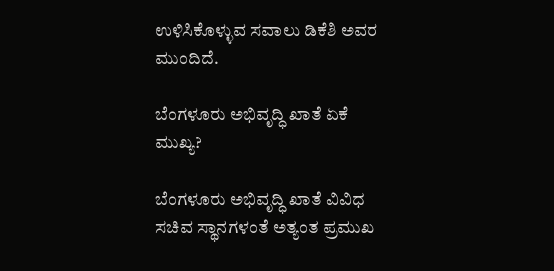ಉಳಿಸಿಕೊಳ್ಳುವ ಸವಾಲು ಡಿಕೆಶಿ ಅವರ ಮುಂದಿದೆ.

ಬೆಂಗಳೂರು ಅಭಿವೃದ್ಧಿ ಖಾತೆ ಏಕೆ ಮುಖ್ಯ?

ಬೆಂಗಳೂರು ಅಭಿವೃದ್ಧಿ ಖಾತೆ ವಿವಿಧ ಸಚಿವ ಸ್ಥಾನಗಳಂತೆ ಅತ್ಯಂತ ಪ್ರಮುಖ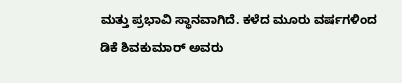ಮತ್ತು ಪ್ರಭಾವಿ ಸ್ಥಾನವಾಗಿದೆ. ಕಳೆದ ಮೂರು ವರ್ಷಗಳಿಂದ ಡಿಕೆ ಶಿವಕುಮಾರ್ ಅವರು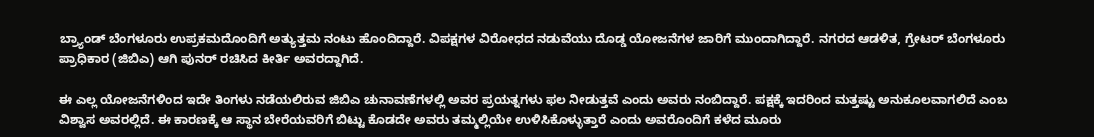ಬ್ರ್ಯಾಂಡ್ ಬೆಂಗಳೂರು ಉಪ್ರಕಮದೊಂದಿಗೆ ಅತ್ಯುತ್ತಮ ನಂಟು ಹೊಂದಿದ್ದಾರೆ. ವಿಪಕ್ಷಗಳ ವಿರೋಧದ ನಡುವೆಯು ದೊಡ್ಡ ಯೋಜನೆಗಳ ಜಾರಿಗೆ ಮುಂದಾಗಿದ್ದಾರೆ. ನಗರದ ಆಡಳಿತ, ಗ್ರೇಟರ್ ಬೆಂಗಳೂರು ಪ್ರಾಧಿಕಾರ (ಜಿಬಿಎ) ಆಗಿ ಪುನರ್ ರಚಿಸಿದ ಕೀರ್ತಿ ಅವರದ್ದಾಗಿದೆ.

ಈ ಎಲ್ಲ ಯೋಜನೆಗಳಿಂದ ಇದೇ ತಿಂಗಳು ನಡೆಯಲಿರುವ ಜಿಬಿಎ ಚುನಾವಣೆಗಳಲ್ಲಿ ಅವರ ಪ್ರಯತ್ನಗಳು ಫಲ ನೀಡುತ್ತವೆ ಎಂದು ಅವರು ನಂಬಿದ್ದಾರೆ. ಪಕ್ಷಕ್ಕೆ ಇದರಿಂದ ಮತ್ತಷ್ಟು ಅನುಕೂಲವಾಗಲಿದೆ ಎಂಬ ವಿಶ್ವಾಸ ಅವರಲ್ಲಿದೆ. ಈ ಕಾರಣಕ್ಕೆ ಆ ಸ್ಥಾನ ಬೇರೆಯವರಿಗೆ ಬಿಟ್ಟು ಕೊಡದೇ ಅವರು ತಮ್ಮಲ್ಲಿಯೇ ಉಳಿಸಿಕೊಳ್ಳುತ್ತಾರೆ ಎಂದು ಅವರೊಂದಿಗೆ ಕಳೆದ ಮೂರು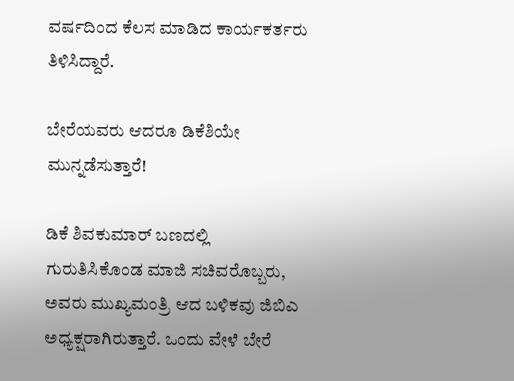ವರ್ಷದಿಂದ ಕೆಲಸ ಮಾಡಿದ ಕಾರ್ಯಕರ್ತರು ತಿಳಿಸಿದ್ದಾರೆ.

ಬೇರೆಯವರು ಆದರೂ ಡಿಕೆಶಿಯೇ ಮುನ್ನಡೆಸುತ್ತಾರೆ!

ಡಿಕೆ ಶಿವಕುಮಾರ್ ಬಣದಲ್ಲಿ ಗುರುತಿಸಿಕೊಂಡ ಮಾಜಿ ಸಚಿವರೊಬ್ಬರು, ಅವರು ಮುಖ್ಯಮಂತ್ರಿ ಆದ ಬಳಿಕವು ಜಿಬಿಎ ಅಧ್ಯಕ್ಷರಾಗಿರುತ್ತಾರೆ. ಒಂದು ವೇಳೆ ಬೇರೆ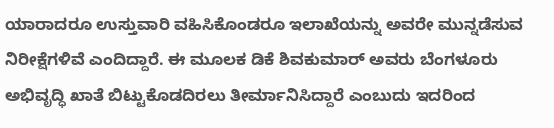ಯಾರಾದರೂ ಉಸ್ತುವಾರಿ ವಹಿಸಿಕೊಂಡರೂ ಇಲಾಖೆಯನ್ನು ಅವರೇ ಮುನ್ನಡೆಸುವ ನಿರೀಕ್ಷೆಗಳಿವೆ ಎಂದಿದ್ದಾರೆ. ಈ ಮೂಲಕ ಡಿಕೆ ಶಿವಕುಮಾರ್ ಅವರು ಬೆಂಗಳೂರು ಅಭಿವೃದ್ಧಿ ಖಾತೆ ಬಿಟ್ಟುಕೊಡದಿರಲು ತೀರ್ಮಾನಿಸಿದ್ದಾರೆ ಎಂಬುದು ಇದರಿಂದ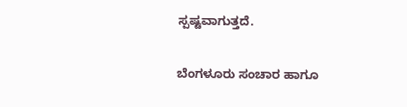ಸ್ಪಷ್ಟವಾಗುತ್ತದೆ.

ಬೆಂಗಳೂರು ಸಂಚಾರ ಹಾಗೂ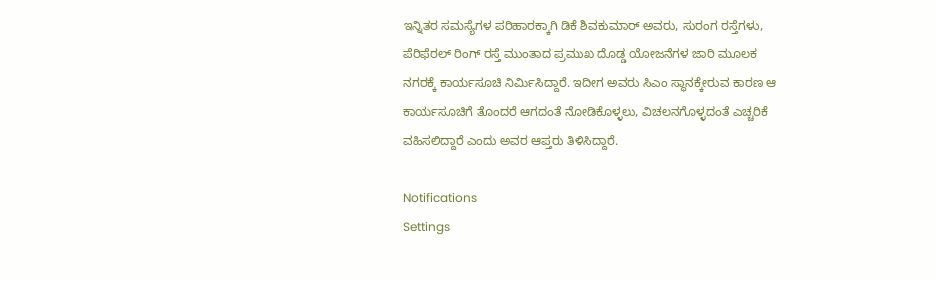ಇನ್ನಿತರ ಸಮಸ್ಯೆಗಳ ಪರಿಹಾರಕ್ಕಾಗಿ ಡಿಕೆ ಶಿವಕುಮಾರ್ ಅವರು, ಸುರಂಗ ರಸ್ತೆಗಳು, ಪೆರಿಫೆರಲ್ ರಿಂಗ್ ರಸ್ತೆ ಮುಂತಾದ ಪ್ರಮುಖ ದೊಡ್ಡ ಯೋಜನೆಗಳ ಜಾರಿ ಮೂಲಕ ನಗರಕ್ಕೆ ಕಾರ್ಯಸೂಚಿ ನಿರ್ಮಿಸಿದ್ದಾರೆ. ಇದೀಗ ಅವರು ಸಿಎಂ ಸ್ಥಾನಕ್ಕೇರುವ ಕಾರಣ ಆ ಕಾರ್ಯಸೂಚಿಗೆ ತೊಂದರೆ ಆಗದಂತೆ ನೋಡಿಕೊಳ್ಳಲು, ವಿಚಲನಗೊಳ್ಳದಂತೆ ಎಚ್ಚರಿಕೆ ವಹಿಸಲಿದ್ದಾರೆ ಎಂದು ಅವರ ಆಪ್ತರು ತಿಳಿಸಿದ್ದಾರೆ.

Notifications
Settings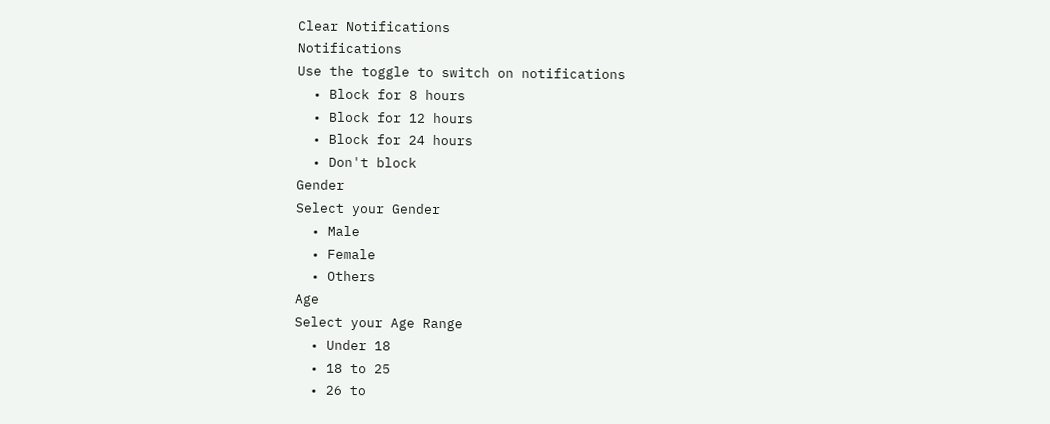Clear Notifications
Notifications
Use the toggle to switch on notifications
  • Block for 8 hours
  • Block for 12 hours
  • Block for 24 hours
  • Don't block
Gender
Select your Gender
  • Male
  • Female
  • Others
Age
Select your Age Range
  • Under 18
  • 18 to 25
  • 26 to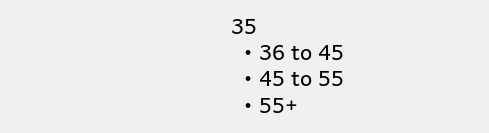35
  • 36 to 45
  • 45 to 55
  • 55+